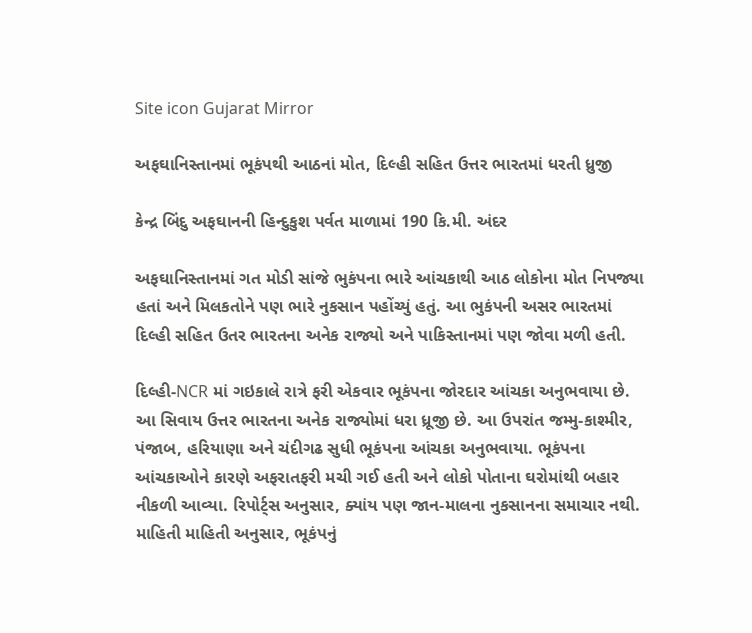Site icon Gujarat Mirror

અફઘાનિસ્તાનમાં ભૂકંપથી આઠનાં મોત, દિલ્હી સહિત ઉત્તર ભારતમાં ધરતી ધ્રુજી

કેન્દ્ર બિંદુ અફઘાનની હિન્દુકુશ પર્વત માળામાં 190 કિ.મી. અંદર

અફઘાનિસ્તાનમાં ગત મોડી સાંજે ભુકંપના ભારે આંચકાથી આઠ લોકોના મોત નિપજ્યા હતાં અને મિલકતોને પણ ભારે નુકસાન પહોંચ્યું હતું. આ ભુકંપની અસર ભારતમાં દિલ્હી સહિત ઉતર ભારતના અનેક રાજ્યો અને પાકિસ્તાનમાં પણ જોવા મળી હતી.

દિલ્હી-NCR માં ગઇકાલે રાત્રે ફરી એકવાર ભૂકંપના જોરદાર આંચકા અનુભવાયા છે. આ સિવાય ઉત્તર ભારતના અનેક રાજ્યોમાં ધરા ધ્રૂજી છે. આ ઉપરાંત જમ્મુ-કાશ્મીર, પંજાબ, હરિયાણા અને ચંદીગઢ સુધી ભૂકંપના આંચકા અનુભવાયા. ભૂકંપના આંચકાઓને કારણે અફરાતફરી મચી ગઈ હતી અને લોકો પોતાના ઘરોમાંથી બહાર નીકળી આવ્યા. રિપોર્ટ્સ અનુસાર, ક્યાંય પણ જાન-માલના નુકસાનના સમાચાર નથી.
માહિતી માહિતી અનુસાર, ભૂકંપનું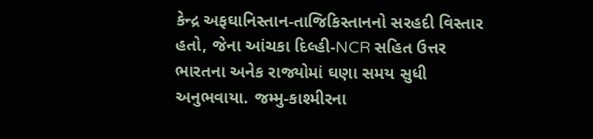કેન્દ્ર અફઘાનિસ્તાન-તાજિકિસ્તાનનો સરહદી વિસ્તાર હતો, જેના આંચકા દિલ્હી-NCR સહિત ઉત્તર ભારતના અનેક રાજ્યોમાં ઘણા સમય સુધી અનુભવાયા. જમ્મુ-કાશ્મીરના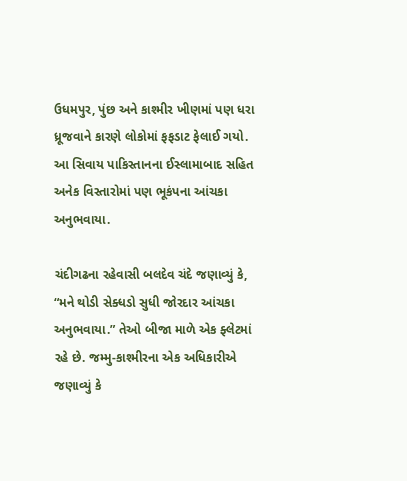ઉધમપુર, પુંછ અને કાશ્મીર ખીણમાં પણ ધરા ધ્રૂજવાને કારણે લોકોમાં ફફડાટ ફેલાઈ ગયો. આ સિવાય પાકિસ્તાનના ઈસ્લામાબાદ સહિત અનેક વિસ્તારોમાં પણ ભૂકંપના આંચકા અનુભવાયા.

ચંદીગઢના રહેવાસી બલદેવ ચંદે જણાવ્યું કે, “મને થોડી સેક્ધડો સુધી જોરદાર આંચકા અનુભવાયા.” તેઓ બીજા માળે એક ફ્લેટમાં રહે છે. જમ્મુ-કાશ્મીરના એક અધિકારીએ જણાવ્યું કે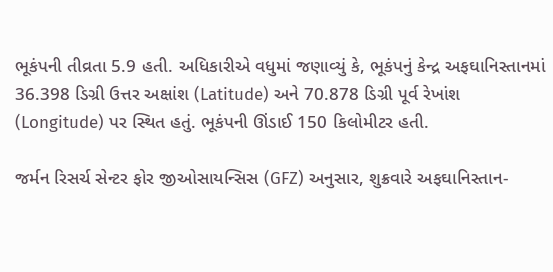ભૂકંપની તીવ્રતા 5.9 હતી. અધિકારીએ વધુમાં જણાવ્યું કે, ભૂકંપનું કેન્દ્ર અફઘાનિસ્તાનમાં 36.398 ડિગ્રી ઉત્તર અક્ષાંશ (Latitude) અને 70.878 ડિગ્રી પૂર્વ રેખાંશ (Longitude) પર સ્થિત હતું. ભૂકંપની ઊંડાઈ 150 કિલોમીટર હતી.

જર્મન રિસર્ચ સેન્ટર ફોર જીઓસાયન્સિસ (GFZ) અનુસાર, શુક્રવારે અફઘાનિસ્તાન-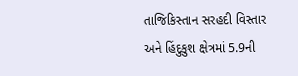તાજિકિસ્તાન સરહદી વિસ્તાર અને હિંદુકુશ ક્ષેત્રમાં 5.9ની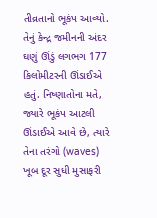તીવ્રતાનો ભૂકંપ આવ્યો. તેનું કેન્દ્ર જમીનની અંદર ઘણું ઊંડું લગભગ 177 કિલોમીટરની ઊંડાઈએ હતું. નિષ્ણાતોના મતે, જ્યારે ભૂકંપ આટલી ઊંડાઈએ આવે છે, ત્યારે તેના તરંગો (waves) ખૂબ દૂર સુધી મુસાફરી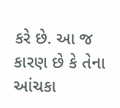કરે છે. આ જ કારણ છે કે તેના આંચકા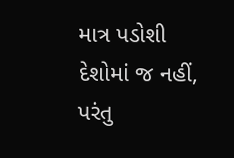માત્ર પડોશી દેશોમાં જ નહીં, પરંતુ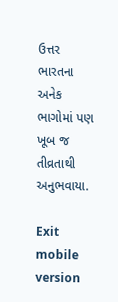ઉત્તર ભારતના અનેક ભાગોમાં પણ ખૂબ જ તીવ્રતાથી અનુભવાયા.

Exit mobile version